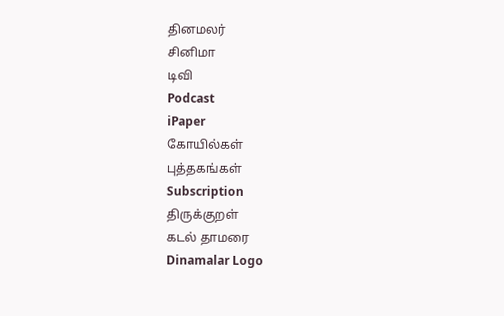தினமலர்
சினிமா
டிவி
Podcast
iPaper
கோயில்கள்
புத்தகங்கள்
Subscription
திருக்குறள்
கடல் தாமரை
Dinamalar Logo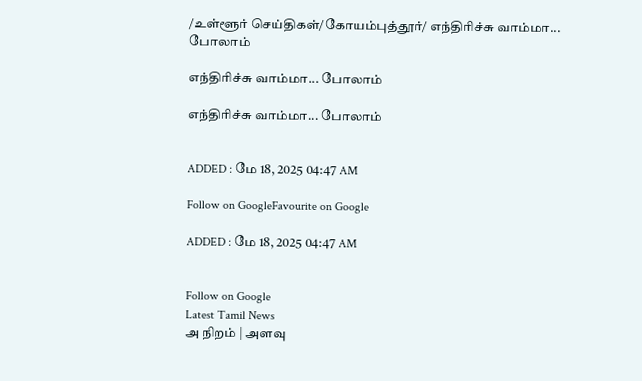/உள்ளூர் செய்திகள்/கோயம்புத்தூர்/ எந்திரிச்சு வாம்மா... போலாம்

எந்திரிச்சு வாம்மா... போலாம்

எந்திரிச்சு வாம்மா... போலாம்


ADDED : மே 18, 2025 04:47 AM

Follow on GoogleFavourite on Google

ADDED : மே 18, 2025 04:47 AM


Follow on Google
Latest Tamil News
அ நிறம் | அளவு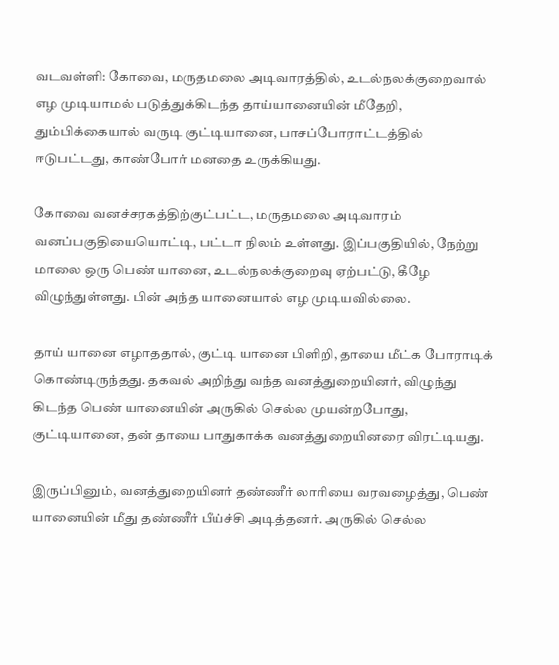வடவள்ளி: கோவை, மருதமலை அடிவாரத்தில், உடல்நலக்குறைவால் எழ முடியாமல் படுத்துக்கிடந்த தாய்யானையின் மீதேறி, தும்பிக்கையால் வருடி குட்டியானை, பாசப்போராட்டத்தில் ஈடுபட்டது, காண்போர் மனதை உருக்கியது.

கோவை வனச்சரகத்திற்குட்பட்ட, மருதமலை அடிவாரம் வனப்பகுதியையொட்டி, பட்டா நிலம் உள்ளது. இப்பகுதியில், நேற்று மாலை ஒரு பெண் யானை, உடல்நலக்குறைவு ஏற்பட்டு, கீழே விழுந்துள்ளது. பின் அந்த யானையால் எழ முடியவில்லை.

தாய் யானை எழாததால், குட்டி யானை பிளிறி, தாயை மீட்க போராடிக் கொண்டிருந்தது. தகவல் அறிந்து வந்த வனத்துறையினர், விழுந்து கிடந்த பெண் யானையின் அருகில் செல்ல முயன்றபோது, குட்டியானை, தன் தாயை பாதுகாக்க வனத்துறையினரை விரட்டியது.

இருப்பினும், வனத்துறையினர் தண்ணீர் லாரியை வரவழைத்து, பெண் யானையின் மீது தண்ணீர் பீய்ச்சி அடித்தனர். அருகில் செல்ல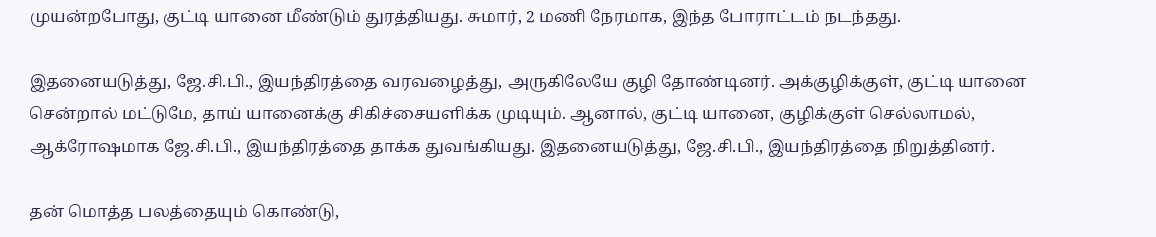முயன்றபோது, குட்டி யானை மீண்டும் துரத்தியது. சுமார், 2 மணி நேரமாக, இந்த போராட்டம் நடந்தது.

இதனையடுத்து, ஜே.சி.பி., இயந்திரத்தை வரவழைத்து, அருகிலேயே குழி தோண்டினர். அக்குழிக்குள், குட்டி யானை சென்றால் மட்டுமே, தாய் யானைக்கு சிகிச்சையளிக்க முடியும். ஆனால், குட்டி யானை, குழிக்குள் செல்லாமல், ஆக்ரோஷமாக ஜே.சி.பி., இயந்திரத்தை தாக்க துவங்கியது. இதனையடுத்து, ஜே.சி.பி., இயந்திரத்தை நிறுத்தினர்.

தன் மொத்த பலத்தையும் கொண்டு,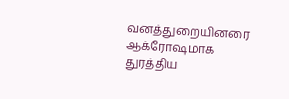வனத்துறையினரை ஆக்ரோஷமாக துரத்திய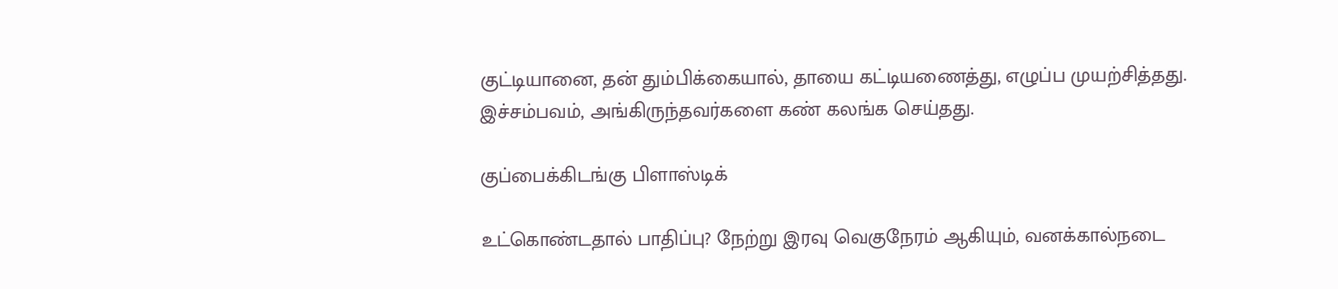குட்டியானை, தன் தும்பிக்கையால், தாயை கட்டியணைத்து, எழுப்ப முயற்சித்தது. இச்சம்பவம், அங்கிருந்தவர்களை கண் கலங்க செய்தது.

குப்பைக்கிடங்கு பிளாஸ்டிக்

உட்கொண்டதால் பாதிப்பு? நேற்று இரவு வெகுநேரம் ஆகியும், வனக்கால்நடை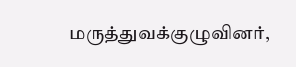மருத்துவக்குழுவினர்,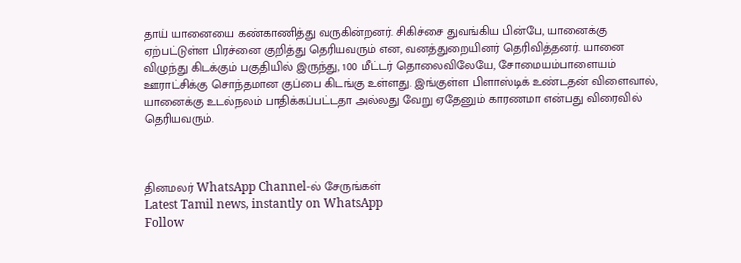தாய் யானையை கண்காணித்து வருகின்றனர். சிகிச்சை துவங்கிய பின்பே, யானைக்கு ஏற்பட்டுள்ள பிரச்னை குறித்து தெரியவரும் என, வனத்துறையினர் தெரிவித்தனர். யானை விழுந்து கிடக்கும் பகுதியில் இருந்து, 100 மீட்டர் தொலைவிலேயே, சோமையம்பாளையம் ஊராட்சிக்கு சொந்தமான குப்பை கிடங்கு உள்ளது. இங்குள்ள பிளாஸ்டிக் உண்டதன் விளைவால், யானைக்கு உடல்நலம் பாதிக்கப்பட்டதா அல்லது வேறு ஏதேனும் காரணமா என்பது விரைவில் தெரியவரும்.



தினமலர் WhatsApp Channel-ல் சேருங்கள்
Latest Tamil news, instantly on WhatsApp
Follow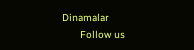Dinamalar
      Follow us